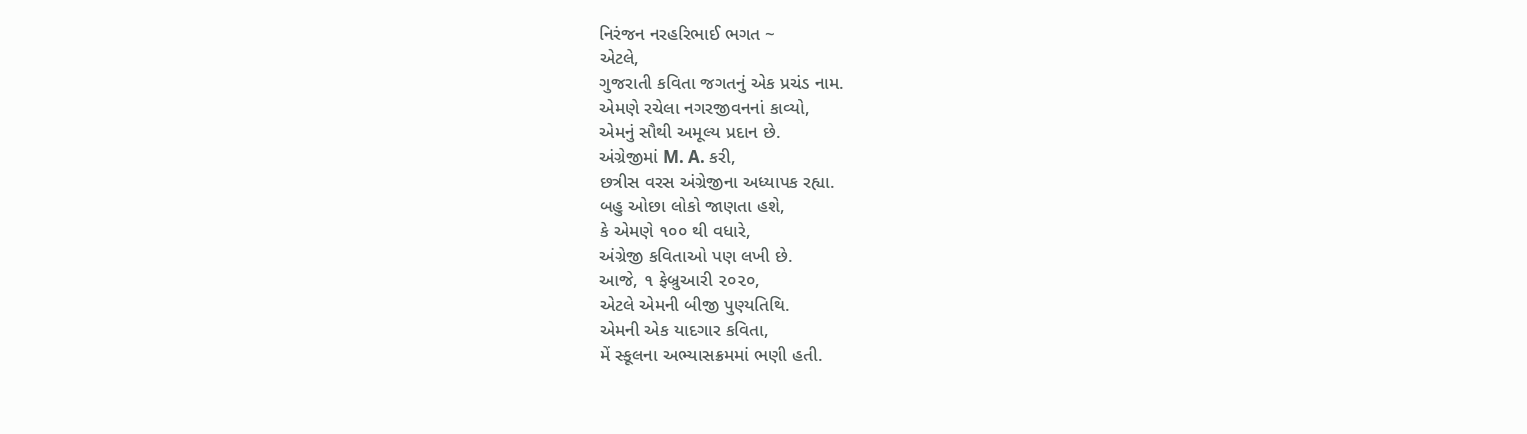નિરંજન નરહરિભાઈ ભગત ~
એટલે,
ગુજરાતી કવિતા જગતનું એક પ્રચંડ નામ.
એમણે રચેલા નગરજીવનનાં કાવ્યો,
એમનું સૌથી અમૂલ્ય પ્રદાન છે.
અંગ્રેજીમાં M. A. કરી,
છત્રીસ વરસ અંગ્રેજીના અધ્યાપક રહ્યા.
બહુ ઓછા લોકો જાણતા હશે,
કે એમણે ૧૦૦ થી વધારે,
અંગ્રેજી કવિતાઓ પણ લખી છે.
આજે, ૧ ફેબ્રુઆરી ૨૦૨૦,
એટલે એમની બીજી પુણ્યતિથિ.
એમની એક યાદગાર કવિતા,
મેં સ્કૂલના અભ્યાસક્રમમાં ભણી હતી.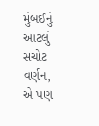મુંબઈનું આટલું સચોટ વર્ણન,
એ પણ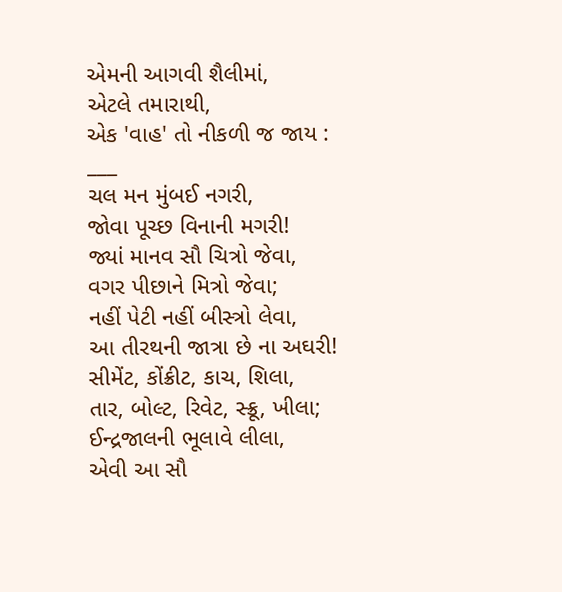એમની આગવી શૈલીમાં,
એટલે તમારાથી,
એક 'વાહ' તો નીકળી જ જાય :
___
ચલ મન મુંબઈ નગરી,
જોવા પૂચ્છ વિનાની મગરી!
જ્યાં માનવ સૌ ચિત્રો જેવા,
વગર પીછાને મિત્રો જેવા;
નહીં પેટી નહીં બીસ્ત્રો લેવા,
આ તીરથની જાત્રા છે ના અઘરી!
સીમેંટ, કોંક્રીટ, કાચ, શિલા,
તાર, બોલ્ટ, રિવેટ, સ્ક્રૂ, ખીલા;
ઈન્દ્રજાલની ભૂલાવે લીલા,
એવી આ સૌ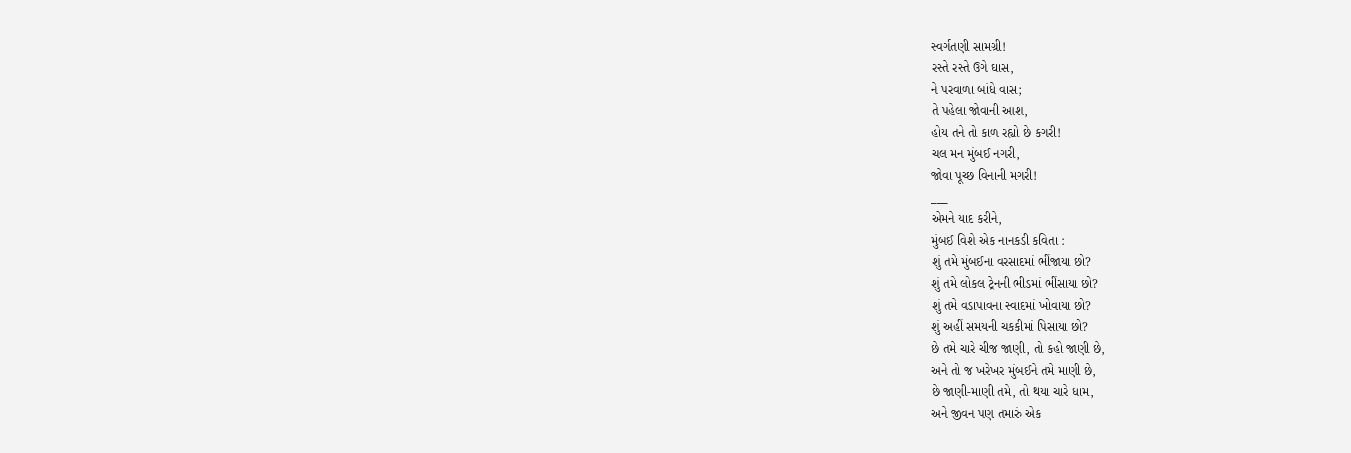સ્વર્ગતણી સામગ્રી!
રસ્તે રસ્તે ઉગે ઘાસ,
ને પરવાળા બાંધે વાસ;
તે પહેલા જોવાની આશ,
હોય તને તો કાળ રહ્યો છે કગરી!
ચલ મન મુંબઈ નગરી,
જોવા પૂચ્છ વિનાની મગરી!
___
એમને યાદ કરીને,
મુંબઈ વિશે એક નાનકડી કવિતા :
શું તમે મુંબઈના વરસાદમાં ભીંજાયા છો?
શું તમે લોકલ ટ્રેનની ભીડમાં ભીંસાયા છો?
શું તમે વડાપાવના સ્વાદમાં ખોવાયા છો?
શું અહીં સમયની ચકકીમાં પિસાયા છો?
છે તમે ચારે ચીજ જાણી, તો કહો જાણી છે,
અને તો જ ખરેખર મુંબઈને તમે માણી છે,
છે જાણી-માણી તમે, તો થયા ચારે ધામ,
અને જીવન પણ તમારું એક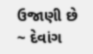ઉજાણી છે
~ દેવાંગ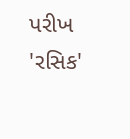પરીખ 'રસિક'